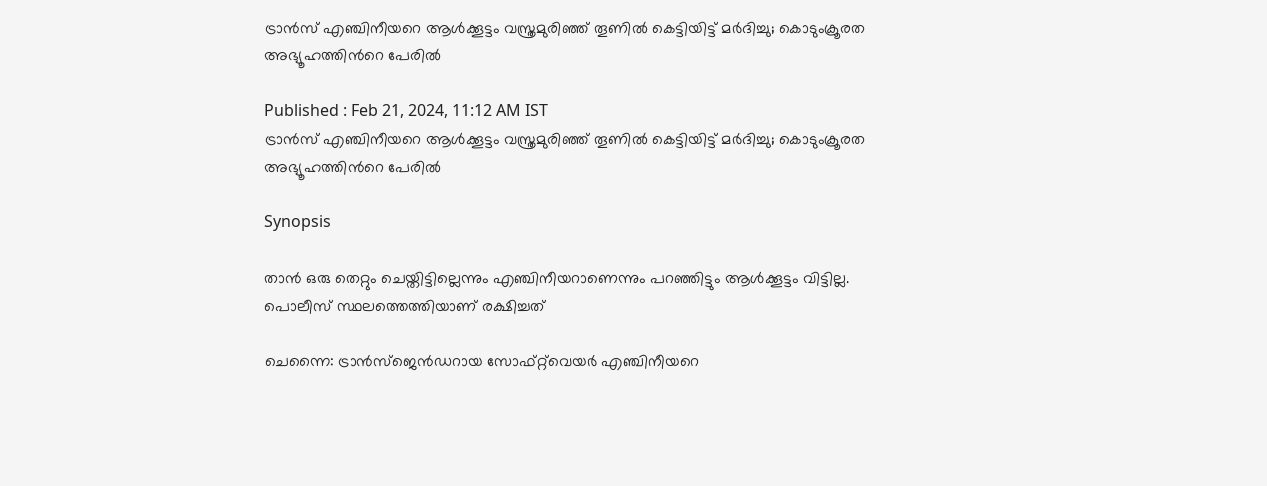ട്രാൻസ്‌ എഞ്ചിനീയറെ ആൾക്കൂട്ടം വസ്ത്രമുരിഞ്ഞ് തൂണിൽ കെട്ടിയിട്ട് മർദിച്ചു; കൊടുംക്രൂരത അഭ്യൂഹത്തിന്‍റെ പേരിൽ

Published : Feb 21, 2024, 11:12 AM IST
ട്രാൻസ്‌ എഞ്ചിനീയറെ ആൾക്കൂട്ടം വസ്ത്രമുരിഞ്ഞ് തൂണിൽ കെട്ടിയിട്ട് മർദിച്ചു; കൊടുംക്രൂരത അഭ്യൂഹത്തിന്‍റെ പേരിൽ

Synopsis

താന്‍ ഒരു തെറ്റും ചെയ്തിട്ടില്ലെന്നും എഞ്ചിനീയറാണെന്നും പറഞ്ഞിട്ടും ആള്‍ക്കൂട്ടം വിട്ടില്ല. പൊലീസ് സ്ഥലത്തെത്തിയാണ് രക്ഷിച്ചത്

ചെന്നൈ: ട്രാന്‍സ്‍ജെൻഡറായ സോഫ്റ്റ്‌വെയർ എഞ്ചിനീയറെ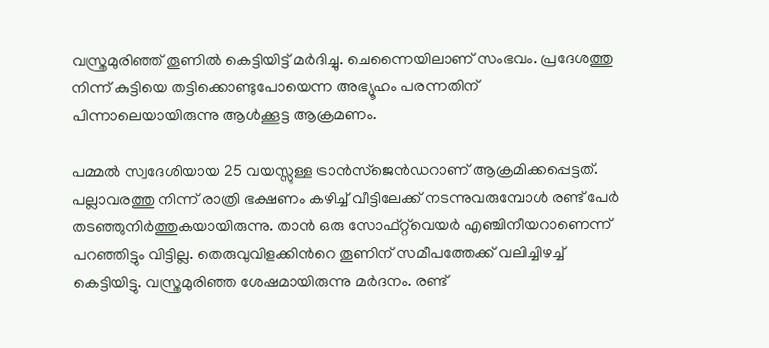വസ്ത്രമുരിഞ്ഞ് തൂണില്‍ കെട്ടിയിട്ട് മർദിച്ചു. ചെന്നൈയിലാണ് സംഭവം. പ്രദേശത്തു നിന്ന് കുട്ടിയെ തട്ടിക്കൊണ്ടുപോയെന്ന അഭ്യൂഹം പരന്നതിന് പിന്നാലെയായിരുന്നു ആള്‍ക്കൂട്ട ആക്രമണം.

പമ്മൽ സ്വദേശിയായ 25 വയസ്സുള്ള ട്രാന്‍സ്‍ജെൻഡറാണ് ആക്രമിക്കപ്പെട്ടത്. പല്ലാവരത്തു നിന്ന് രാത്രി ഭക്ഷണം കഴിച്ച് വീട്ടിലേക്ക് നടന്നുവരുമ്പോൾ രണ്ട് പേർ തടഞ്ഞുനിർത്തുകയായിരുന്നു. താൻ ഒരു സോഫ്‌റ്റ്‌വെയർ എഞ്ചിനീയറാണെന്ന് പറഞ്ഞിട്ടും വിട്ടില്ല. തെരുവുവിളക്കിന്‍റെ തൂണിന് സമീപത്തേക്ക് വലിച്ചിഴച്ച് കെട്ടിയിട്ടു. വസ്ത്രമുരിഞ്ഞ ശേഷമായിരുന്നു മർദനം. രണ്ട്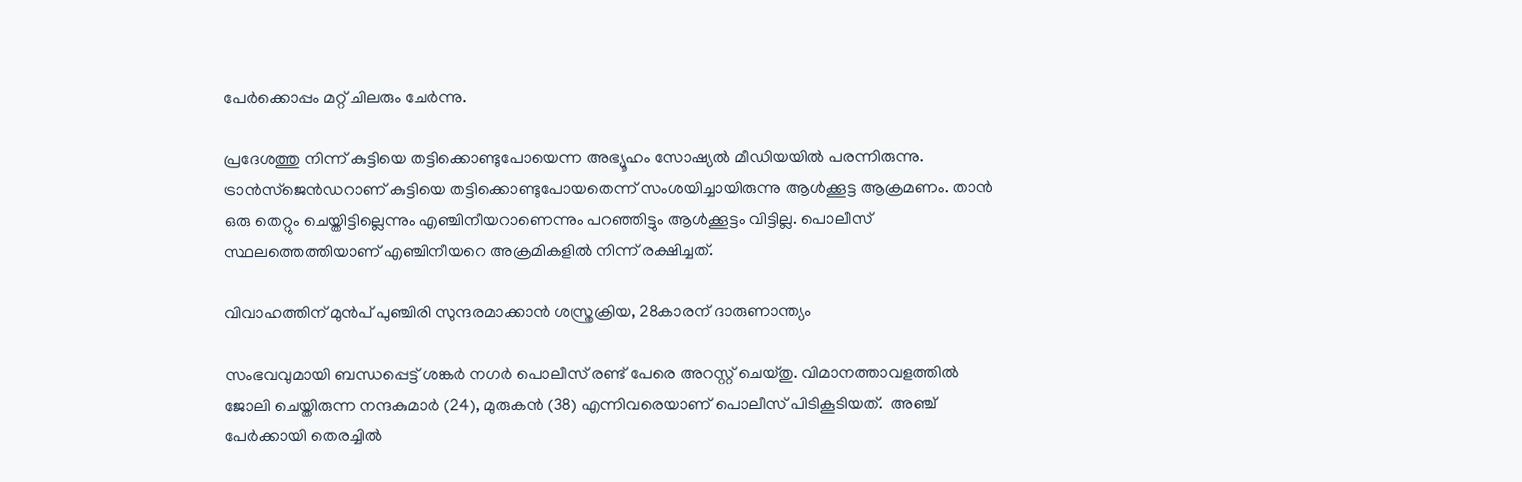പേർക്കൊപ്പം മറ്റ് ചിലരും ചേർന്നു.

പ്രദേശത്തു നിന്ന് കുട്ടിയെ തട്ടിക്കൊണ്ടുപോയെന്ന അഭ്യൂഹം സോഷ്യല്‍ മീഡിയയില്‍ പരന്നിരുന്നു. ട്രാന്‍സ്ജെൻഡറാണ് കുട്ടിയെ തട്ടിക്കൊണ്ടുപോയതെന്ന് സംശയിച്ചായിരുന്നു ആള്‍ക്കൂട്ട ആക്രമണം. താന്‍ ഒരു തെറ്റും ചെയ്തിട്ടില്ലെന്നും എഞ്ചിനീയറാണെന്നും പറഞ്ഞിട്ടും ആള്‍ക്കൂട്ടം വിട്ടില്ല. പൊലീസ് സ്ഥലത്തെത്തിയാണ് എഞ്ചിനീയറെ അക്രമികളില്‍ നിന്ന് രക്ഷിച്ചത്.

വിവാഹത്തിന് മുൻപ് പുഞ്ചിരി സുന്ദരമാക്കാൻ ശസ്ത്രക്രിയ, 28കാരന് ദാരുണാന്ത്യം

സംഭവവുമായി ബന്ധപ്പെട്ട് ശങ്കർ നഗർ പൊലീസ് രണ്ട് പേരെ അറസ്റ്റ് ചെയ്തു. വിമാനത്താവളത്തിൽ ജോലി ചെയ്തിരുന്ന നന്ദകുമാർ (24), മുരുകൻ (38) എന്നിവരെയാണ് പൊലീസ് പിടികൂടിയത്.  അഞ്ച് പേർക്കായി തെരച്ചിൽ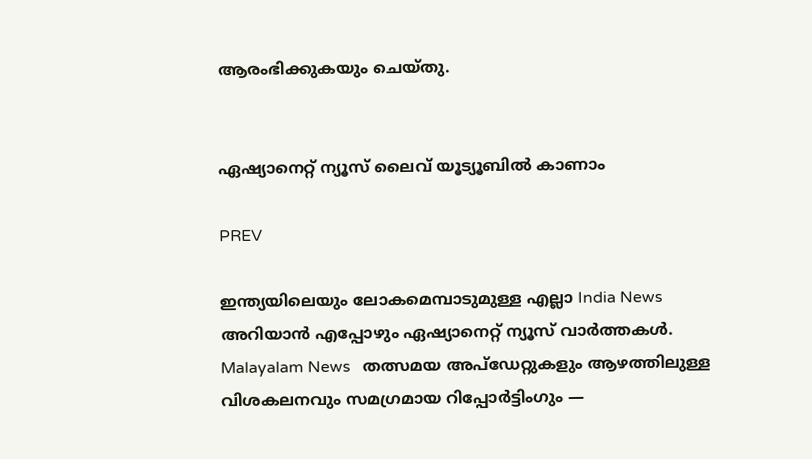ആരംഭിക്കുകയും ചെയ്തു.


ഏഷ്യാനെറ്റ് ന്യൂസ് ലൈവ് യൂട്യൂബിൽ കാണാം

PREV

ഇന്ത്യയിലെയും ലോകമെമ്പാടുമുള്ള എല്ലാ India News അറിയാൻ എപ്പോഴും ഏഷ്യാനെറ്റ് ന്യൂസ് വാർത്തകൾ. Malayalam News   തത്സമയ അപ്‌ഡേറ്റുകളും ആഴത്തിലുള്ള വിശകലനവും സമഗ്രമായ റിപ്പോർട്ടിംഗും —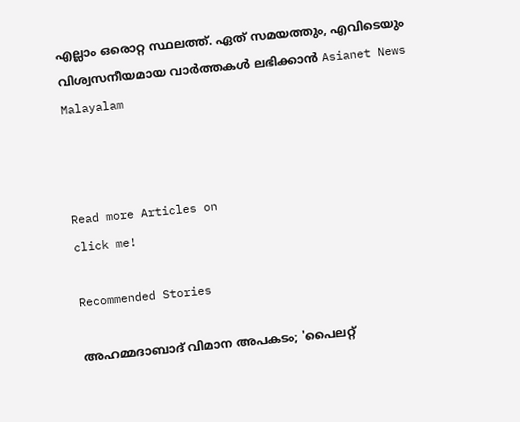എല്ലാം ഒരൊറ്റ സ്ഥലത്ത്. ഏത് സമയത്തും, എവിടെയും വിശ്വസനീയമായ വാർത്തകൾ ലഭിക്കാൻ Asianet News Malayalam



Read more Articles on
click me!

Recommended Stories

അഹമ്മദാബാദ് വിമാന അപകടം; 'പൈലറ്റ്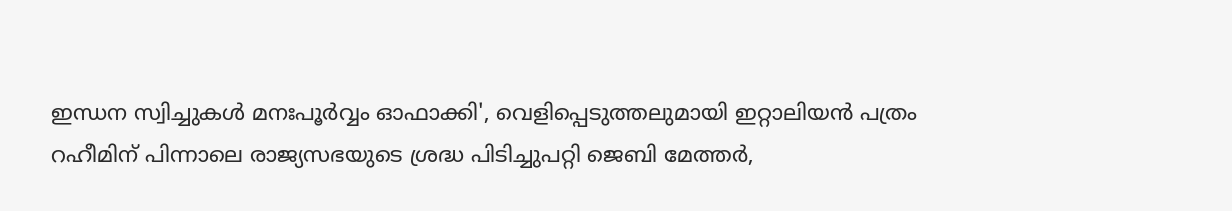ഇന്ധന സ്വിച്ചുകൾ മനഃപൂർവ്വം ഓഫാക്കി', വെളിപ്പെടുത്തലുമായി ഇറ്റാലിയൻ പത്രം
റഹീമിന് പിന്നാലെ രാജ്യസഭയുടെ ശ്രദ്ധ പിടിച്ചുപറ്റി ജെബി മേത്തർ,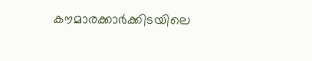കൗമാരക്കാർക്കിടയിലെ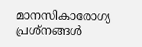മാനസികാരോഗ്യ പ്രശ്നങ്ങൾ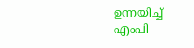ഉന്നയിച്ച് എംപി